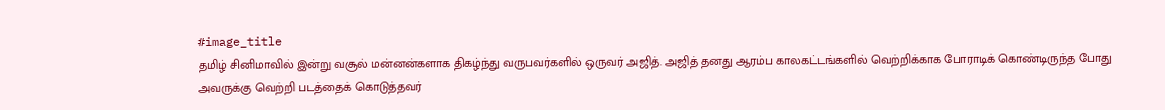#image_title
தமிழ் சினிமாவில் இன்று வசூல் மன்னன்களாக திகழ்ந்து வருபவர்களில் ஒருவர் அஜித். அஜித் தனது ஆரம்ப காலகட்டங்களில் வெற்றிக்காக போராடிக் கொண்டிருந்த போது அவருக்கு வெற்றி படத்தைக் கொடுத்தவர்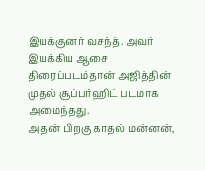இயக்குனர் வசந்த். அவர் இயக்கிய ஆசை திரைப்படம்தான் அஜித்தின் முதல் சூப்பர்ஹிட் படமாக அமைந்தது.
அதன் பிறகு காதல் மன்னன்,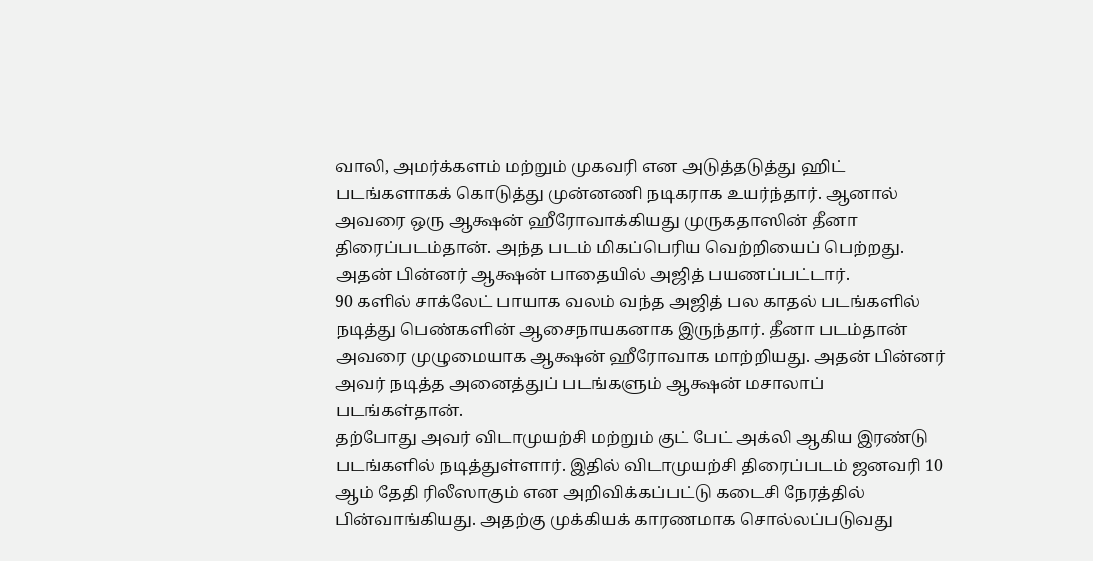வாலி, அமர்க்களம் மற்றும் முகவரி என அடுத்தடுத்து ஹிட் படங்களாகக் கொடுத்து முன்னணி நடிகராக உயர்ந்தார். ஆனால் அவரை ஒரு ஆக்ஷன் ஹீரோவாக்கியது முருகதாஸின் தீனா திரைப்படம்தான். அந்த படம் மிகப்பெரிய வெற்றியைப் பெற்றது. அதன் பின்னர் ஆக்ஷன் பாதையில் அஜித் பயணப்பட்டார்.
90 களில் சாக்லேட் பாயாக வலம் வந்த அஜித் பல காதல் படங்களில் நடித்து பெண்களின் ஆசைநாயகனாக இருந்தார். தீனா படம்தான் அவரை முழுமையாக ஆக்ஷன் ஹீரோவாக மாற்றியது. அதன் பின்னர் அவர் நடித்த அனைத்துப் படங்களும் ஆக்ஷன் மசாலாப் படங்கள்தான்.
தற்போது அவர் விடாமுயற்சி மற்றும் குட் பேட் அக்லி ஆகிய இரண்டு படங்களில் நடித்துள்ளார். இதில் விடாமுயற்சி திரைப்படம் ஜனவரி 10 ஆம் தேதி ரிலீஸாகும் என அறிவிக்கப்பட்டு கடைசி நேரத்தில் பின்வாங்கியது. அதற்கு முக்கியக் காரணமாக சொல்லப்படுவது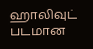ஹாலிவுட் படமான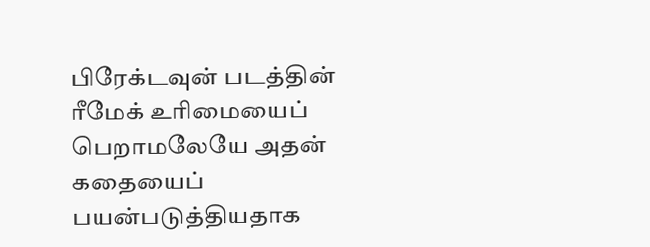பிரேக்டவுன் படத்தின் ரீமேக் உரிமையைப் பெறாமலேயே அதன் கதையைப் பயன்படுத்தியதாக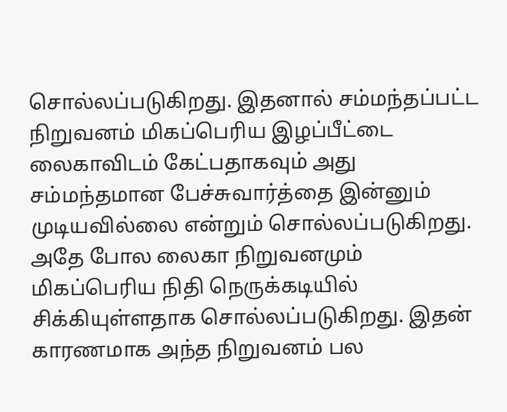சொல்லப்படுகிறது. இதனால் சம்மந்தப்பட்ட நிறுவனம் மிகப்பெரிய இழப்பீட்டை லைகாவிடம் கேட்பதாகவும் அது சம்மந்தமான பேச்சுவார்த்தை இன்னும் முடியவில்லை என்றும் சொல்லப்படுகிறது.
அதே போல லைகா நிறுவனமும் மிகப்பெரிய நிதி நெருக்கடியில் சிக்கியுள்ளதாக சொல்லப்படுகிறது. இதன் காரணமாக அந்த நிறுவனம் பல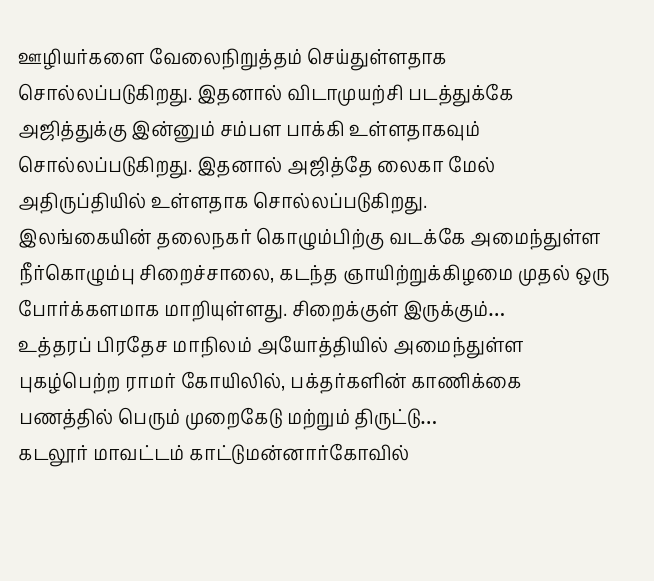ஊழியர்களை வேலைநிறுத்தம் செய்துள்ளதாக சொல்லப்படுகிறது. இதனால் விடாமுயற்சி படத்துக்கே அஜித்துக்கு இன்னும் சம்பள பாக்கி உள்ளதாகவும் சொல்லப்படுகிறது. இதனால் அஜித்தே லைகா மேல் அதிருப்தியில் உள்ளதாக சொல்லப்படுகிறது.
இலங்கையின் தலைநகர் கொழும்பிற்கு வடக்கே அமைந்துள்ள நீர்கொழும்பு சிறைச்சாலை, கடந்த ஞாயிற்றுக்கிழமை முதல் ஒரு போர்க்களமாக மாறியுள்ளது. சிறைக்குள் இருக்கும்…
உத்தரப் பிரதேச மாநிலம் அயோத்தியில் அமைந்துள்ள புகழ்பெற்ற ராமர் கோயிலில், பக்தர்களின் காணிக்கை பணத்தில் பெரும் முறைகேடு மற்றும் திருட்டு…
கடலூர் மாவட்டம் காட்டுமன்னார்கோவில்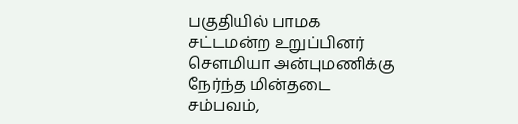பகுதியில் பாமக சட்டமன்ற உறுப்பினர் சௌமியா அன்புமணிக்கு நேர்ந்த மின்தடை சம்பவம்,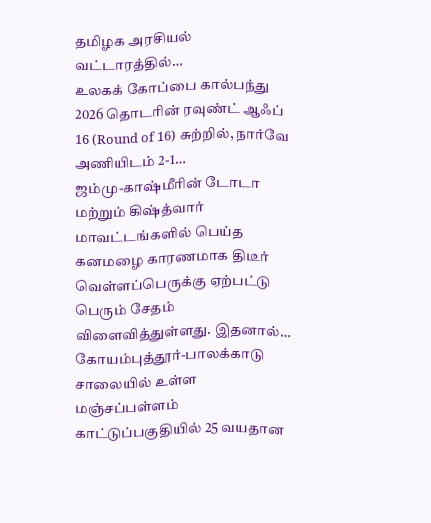தமிழக அரசியல் வட்டாரத்தில்…
உலகக் கோப்பை கால்பந்து 2026 தொடரின் ரவுண்ட் ஆஃப் 16 (Round of 16) சுற்றில், நார்வே அணியிடம் 2-1…
ஜம்மு-காஷ்மீரின் டோடா மற்றும் கிஷ்த்வார் மாவட்டங்களில் பெய்த கனமழை காரணமாக திடீர் வெள்ளப்பெருக்கு ஏற்பட்டு பெரும் சேதம் விளைவித்துள்ளது. இதனால்…
கோயம்புத்தூர்-பாலக்காடு சாலையில் உள்ள மஞ்சப்பள்ளம் காட்டுப்பகுதியில் 25 வயதான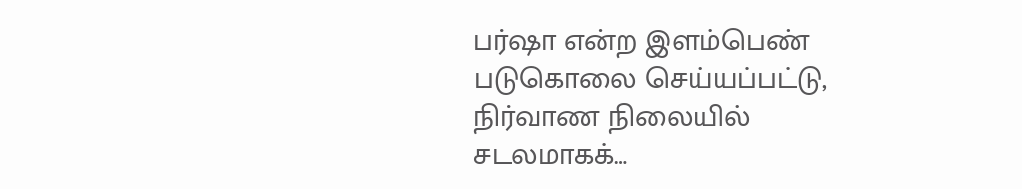பர்ஷா என்ற இளம்பெண் படுகொலை செய்யப்பட்டு, நிர்வாண நிலையில் சடலமாகக்…